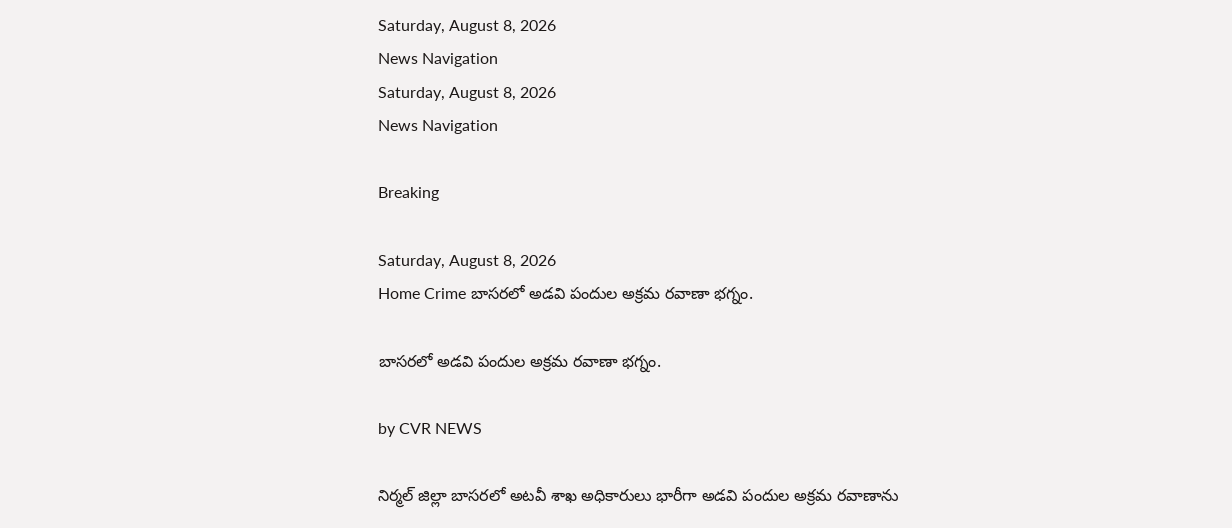Saturday, August 8, 2026
News Navigation
Saturday, August 8, 2026
News Navigation

Breaking

Saturday, August 8, 2026
Home Crime బాసరలో అడవి పందుల అక్రమ రవాణా భగ్నం.

బాసరలో అడవి పందుల అక్రమ రవాణా భగ్నం.

by CVR NEWS

నిర్మల్ జిల్లా బాసరలో అటవీ శాఖ అధికారులు భారీగా అడవి పందుల అక్రమ రవాణాను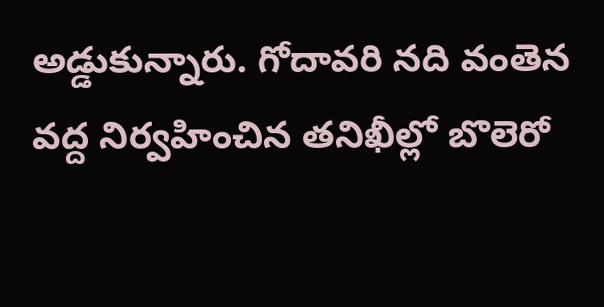అడ్డుకున్నారు. గోదావరి నది వంతెన వద్ద నిర్వహించిన తనిఖీల్లో బొలెరో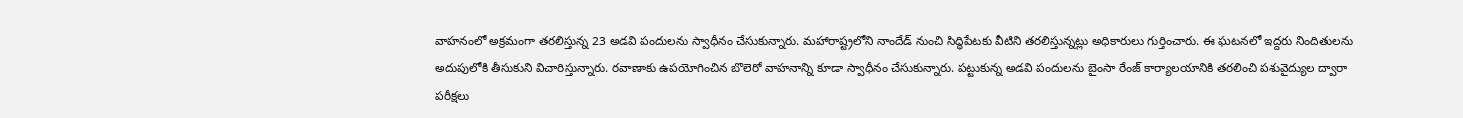వాహనంలో అక్రమంగా తరలిస్తున్న 23 అడవి పందులను స్వాధీనం చేసుకున్నారు. మహారాష్ట్రలోని నాందేడ్ నుంచి సిద్ధిపేటకు వీటిని తరలిస్తున్నట్లు అధికారులు గుర్తించారు. ఈ ఘటనలో ఇద్దరు నిందితులను అదుపులోకి తీసుకుని విచారిస్తున్నారు. రవాణాకు ఉపయోగించిన బొలెరో వాహనాన్ని కూడా స్వాధీనం చేసుకున్నారు. పట్టుకున్న అడవి పందులను బైంసా రేంజ్ కార్యాలయానికి తరలించి పశువైద్యుల ద్వారా పరీక్షలు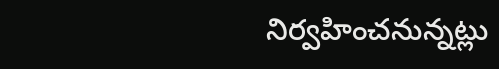నిర్వహించనున్నట్లు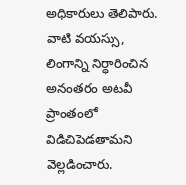అధికారులు తెలిపారు. వాటి వయస్సు, లింగాన్ని నిర్ధారించిన అనంతరం అటవీ ప్రాంతంలో విడిచిపెడతామని వెల్లడించారు.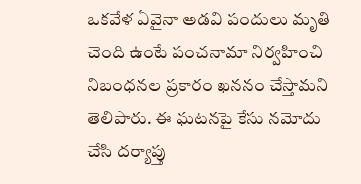ఒకవేళ ఏవైనా అడవి పందులు మృతి చెంది ఉంటే పంచనామా నిర్వహించి నిబంధనల ప్రకారం ఖననం చేస్తామని తెలిపారు. ఈ ఘటనపై కేసు నమోదు చేసి దర్యాప్తు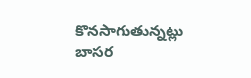కొనసాగుతున్నట్లు బాసర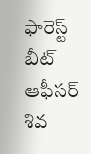ఫారెస్ట్ బీట్ ఆఫీసర్ శివ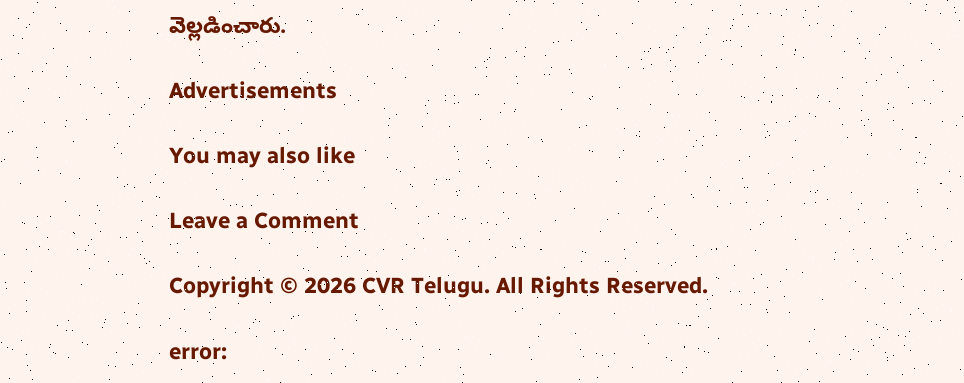వెల్లడించారు.

Advertisements

You may also like

Leave a Comment

Copyright © 2026 CVR Telugu. All Rights Reserved.

error: